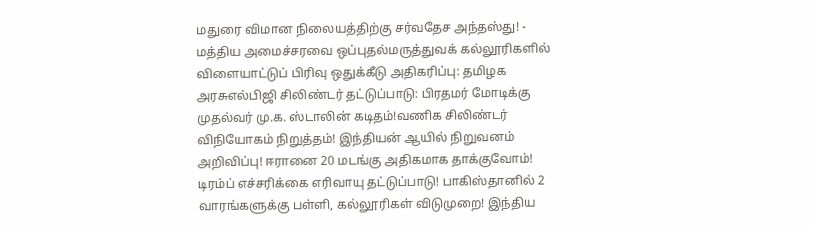மதுரை விமான நிலையத்திற்கு சர்வதேச அந்தஸ்து! - மத்திய அமைச்சரவை ஒப்புதல்மருத்துவக் கல்லூரிகளில் விளையாட்டுப் பிரிவு ஒதுக்கீடு அதிகரிப்பு: தமிழக அரசுஎல்பிஜி சிலிண்டர் தட்டுப்பாடு: பிரதமர் மோடிக்கு முதல்வர் மு.க. ஸ்டாலின் கடிதம்!வணிக சிலிண்டர் விநியோகம் நிறுத்தம்! இந்தியன் ஆயில் நிறுவனம் அறிவிப்பு! ஈரானை 20 மடங்கு அதிகமாக தாக்குவோம்! டிரம்ப் எச்சரிக்கை எரிவாயு தட்டுப்பாடு! பாகிஸ்தானில் 2 வாரங்களுக்கு பள்ளி, கல்லூரிகள் விடுமுறை! இந்திய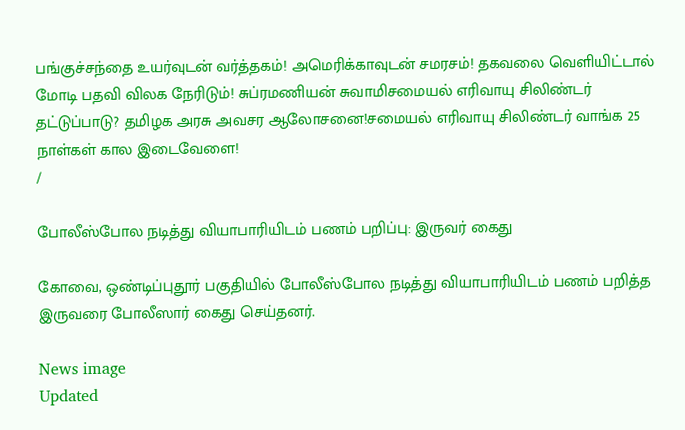பங்குச்சந்தை உயர்வுடன் வர்த்தகம்! அமெரிக்காவுடன் சமரசம்! தகவலை வெளியிட்டால் மோடி பதவி விலக நேரிடும்! சுப்ரமணியன் சுவாமிசமையல் எரிவாயு சிலிண்டர் தட்டுப்பாடு? தமிழக அரசு அவசர ஆலோசனை!சமையல் எரிவாயு சிலிண்டர் வாங்க 25 நாள்கள் கால இடைவேளை!
/

போலீஸ்போல நடித்து வியாபாரியிடம் பணம் பறிப்பு: இருவர் கைது

கோவை, ஒண்டிப்புதூர் பகுதியில் போலீஸ்போல நடித்து வியாபாரியிடம் பணம் பறித்த இருவரை போலீஸார் கைது செய்தனர்.

News image
Updated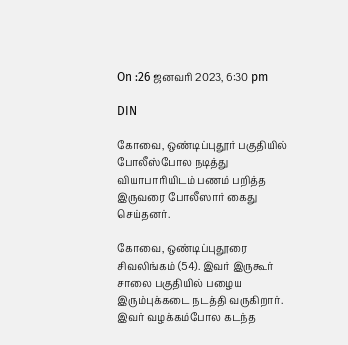On :26 ஜனவரி 2023, 6:30 pm

DIN

கோவை, ஒண்டிப்புதூர் பகுதியில் போலீஸ்போல நடித்து வியாபாரியிடம் பணம் பறித்த இருவரை போலீஸார் கைது செய்தனர்.

கோவை, ஒண்டிப்புதூரை சிவலிங்கம் (54). இவர் இருகூர் சாலை பகுதியில் பழைய இரும்புக்கடை நடத்தி வருகிறார். இவர் வழக்கம்போல கடந்த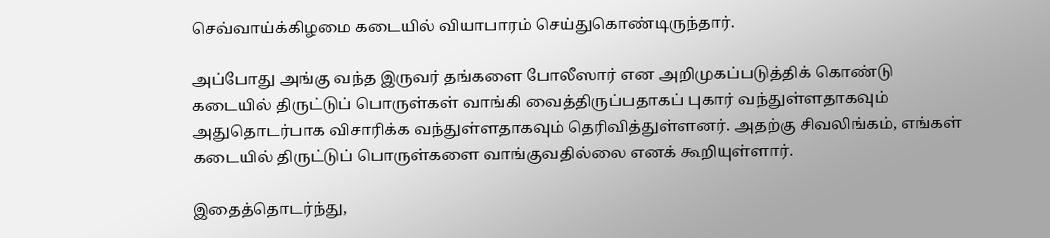செவ்வாய்க்கிழமை கடையில் வியாபாரம் செய்துகொண்டிருந்தார்.

அப்போது அங்கு வந்த இருவர் தங்களை போலீஸார் என அறிமுகப்படுத்திக் கொண்டு கடையில் திருட்டுப் பொருள்கள் வாங்கி வைத்திருப்பதாகப் புகார் வந்துள்ளதாகவும் அதுதொடர்பாக விசாரிக்க வந்துள்ளதாகவும் தெரிவித்துள்ளனர். அதற்கு சிவலிங்கம், எங்கள் கடையில் திருட்டுப் பொருள்களை வாங்குவதில்லை எனக் கூறியுள்ளார்.

இதைத்தொடர்ந்து,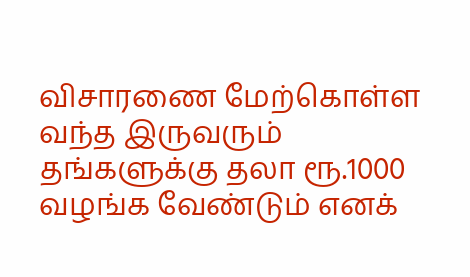விசாரணை மேற்கொள்ள வந்த இருவரும் தங்களுக்கு தலா ரூ.1000 வழங்க வேண்டும் எனக்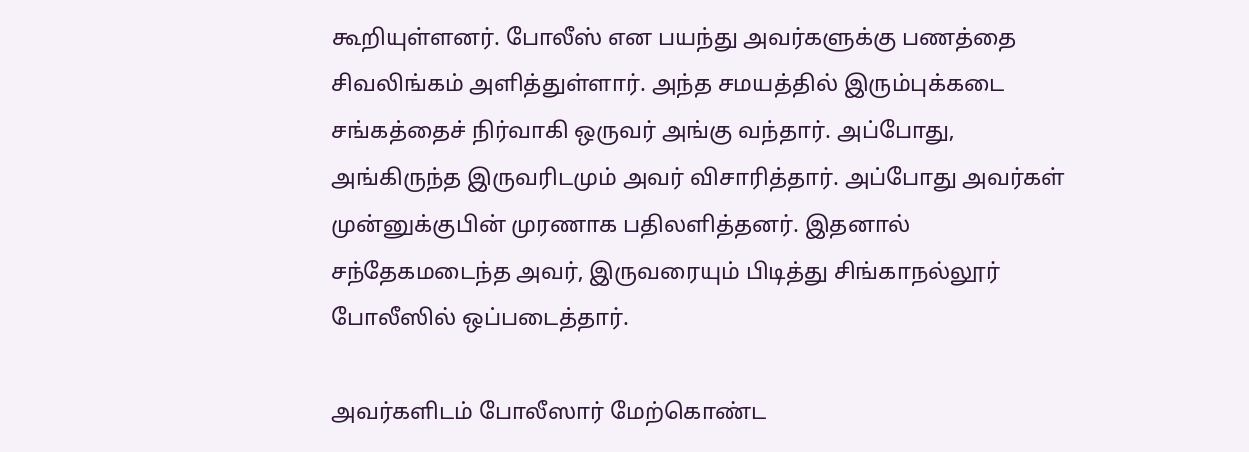கூறியுள்ளனர். போலீஸ் என பயந்து அவர்களுக்கு பணத்தை சிவலிங்கம் அளித்துள்ளார். அந்த சமயத்தில் இரும்புக்கடை சங்கத்தைச் நிர்வாகி ஒருவர் அங்கு வந்தார். அப்போது, அங்கிருந்த இருவரிடமும் அவர் விசாரித்தார். அப்போது அவர்கள் முன்னுக்குபின் முரணாக பதிலளித்தனர். இதனால் சந்தேகமடைந்த அவர், இருவரையும் பிடித்து சிங்காநல்லூர் போலீஸில் ஒப்படைத்தார்.

அவர்களிடம் போலீஸார் மேற்கொண்ட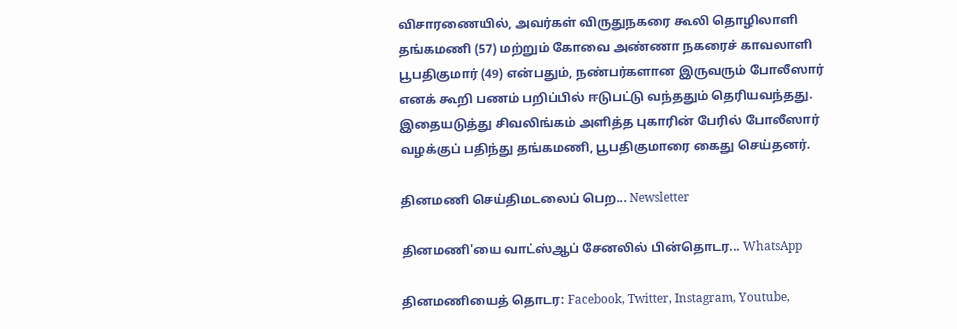விசாரணையில், அவர்கள் விருதுநகரை கூலி தொழிலாளி தங்கமணி (57) மற்றும் கோவை அண்ணா நகரைச் காவலாளி பூபதிகுமார் (49) என்பதும், நண்பர்களான இருவரும் போலீஸார் எனக் கூறி பணம் பறிப்பில் ஈடுபட்டு வந்ததும் தெரியவந்தது. இதையடுத்து சிவலிங்கம் அளித்த புகாரின் பேரில் போலீஸார் வழக்குப் பதிந்து தங்கமணி, பூபதிகுமாரை கைது செய்தனர்.

தினமணி செய்திமடலைப் பெற... Newsletter

தினமணி'யை வாட்ஸ்ஆப் சேனலில் பின்தொடர... WhatsApp

தினமணியைத் தொடர: Facebook, Twitter, Instagram, Youtube,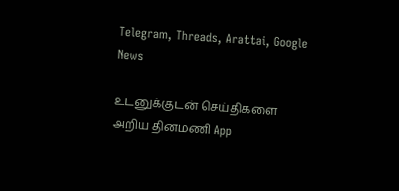Telegram, Threads, Arattai, Google News

உடனுக்குடன் செய்திகளை அறிய தினமணி App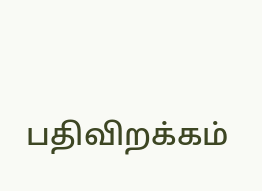பதிவிறக்கம்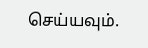செய்யவும்.